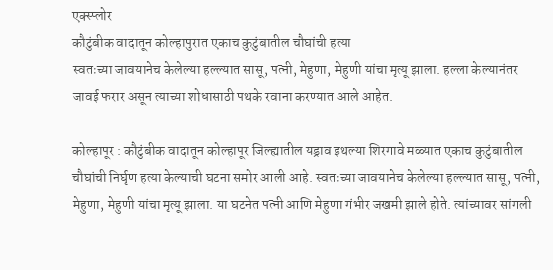एक्स्प्लोर
कौटुंबीक वादातून कोल्हापुरात एकाच कुटुंबातील चौघांची हत्या
स्वतःच्या जावयानेच केलेल्या हल्ल्यात सासू, पत्नी, मेहुणा, मेहुणी यांचा मृत्यू झाला. हल्ला केल्यानंतर जावई फरार असून त्याच्या शोधासाठी पथके रवाना करण्यात आले आहेत.

कोल्हापूर : कौटुंबीक वादातून कोल्हापूर जिल्ह्यातील यड्राव इथल्या शिरगावे मळ्यात एकाच कुटुंबातील चौघांची निर्घृण हत्या केल्याची घटना समोर आली आहे. स्वतःच्या जावयानेच केलेल्या हल्ल्यात सासू, पत्नी, मेहुणा, मेहुणी यांचा मृत्यू झाला. या घटनेत पत्नी आणि मेहुणा गंभीर जखमी झाले होते. त्यांच्यावर सांगली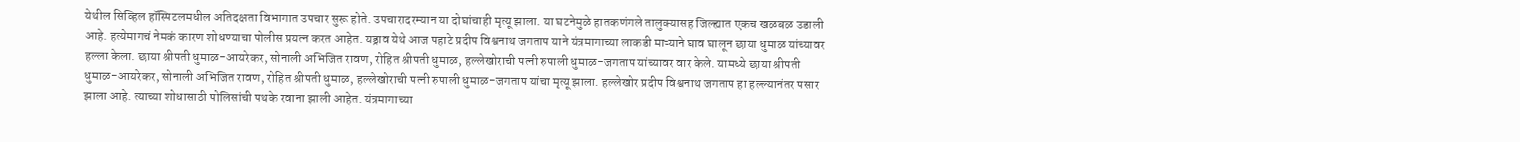येथील सिव्हिल हॉस्पिटलमधील अतिदक्षता विभागात उपचार सुरू होते. उपचारादरम्यान या दोघांचाही मृत्यू झाला. या घटनेमुळे हातकणंगले तालुक्यासह जिल्ह्यात एकच खळबळ उडाली आहे. हत्येमागचं नेमकं कारण शोधण्याचा पोलीस प्रयत्न करत आहेत. यड्राव येथे आज पहाटे प्रदीप विश्वनाथ जगताप याने यंत्रमागाच्या लाकडी माऱ्याने घाव घालून छाया धुमाळ यांच्यावर हल्ला केला. छाया श्रीपती धुमाळ-आयरेकर, सोनाली अभिजित रावण, रोहित श्रीपती धुमाळ, हल्लेखोराची पत्नी रुपाली धुमाळ-जगताप यांच्यावर वार केले. यामध्ये छाया श्रीपती धुमाळ-आयरेकर, सोनाली अभिजित रावण, रोहित श्रीपती धुमाळ, हल्लेखोराची पत्नी रुपाली धुमाळ-जगताप यांचा मृत्यू झाला. हल्लेखोर प्रदीप विश्वनाथ जगताप हा हल्ल्यानंतर पसार झाला आहे. त्याच्या शोधासाठी पोलिसांची पथके रवाना झाली आहेत. यंत्रमागाच्या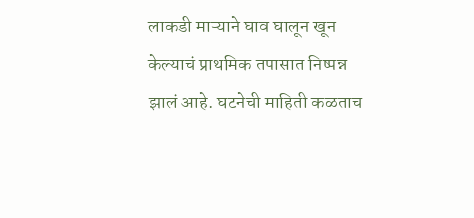लाकडी माऱ्याने घाव घालून खून केल्याचं प्राथमिक तपासात निष्पन्न झालं आहे. घटनेची माहिती कळताच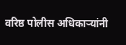वरिष्ठ पोलीस अधिकाऱ्यांनी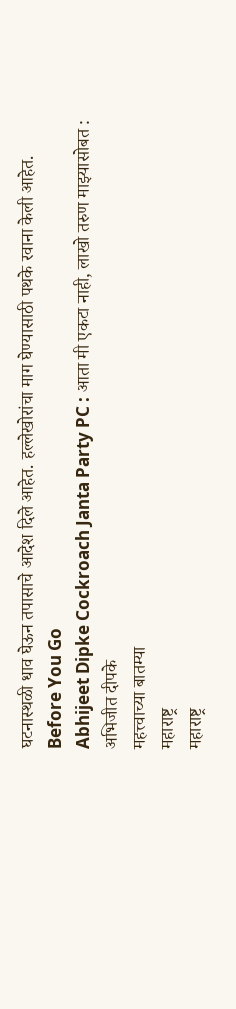घटनास्थळी धाव घेऊन तपासाचे आदेश दिले आहेत. हल्लेखोरांचा माग घेण्यासाठी पथके रवाना केली आहेत.
Before You Go
Abhijeet Dipke Cockroach Janta Party PC : आता मी एकटा नाही, लाखो तरुण माझ्यासोबत : अभिजीत दीपके
महत्त्वाच्या बातम्या
महाराष्ट्र
महाराष्ट्र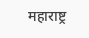महाराष्ट्र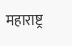महाराष्ट्र